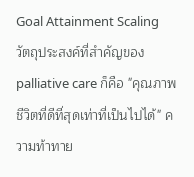Goal Attainment Scaling
วัตถุประสงค์ที่สำคัญของ palliative care ก็คือ "คุณภาพชีวิตที่ดีที่สุดเท่าที่เป็นไปได้" ความท้าทาย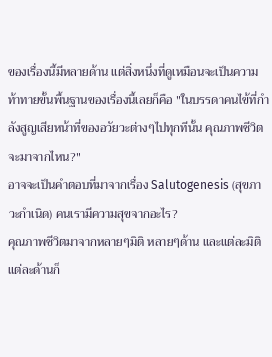ของเรื่องนี้มีหลายด้าน แต่สิ่งหนึ่งที่ดูเหมือนจะเป็นความท้าทายขั้นพื้นฐานของเรื่องนี้เลยก็คือ "ในบรรดาคนไข้ที่กำลังสูญเสียหน้าที่ของอวัยวะต่างๆไปทุกทีนั้น คุณภาพชีวิตจะมาจากไหน?"
อาจจะเป็นคำตอบที่มาจากเรื่อง Salutogenesis (สุขภาวะกำเนิด) คนเรามีความสุขจากอะไร?
คุณภาพชีวิตมาจากหลายๆมิติ หลายๆด้าน และแต่ละมิติแต่ละด้านก็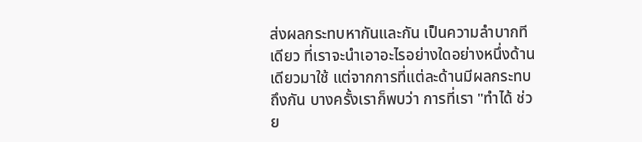ส่งผลกระทบหากันและกัน เป็นความลำบากทีเดียว ที่เราจะนำเอาอะไรอย่างใดอย่างหนึ่งด้านเดียวมาใช้ แต่จากการที่แต่ละด้านมีผลกระทบถึงกัน บางครั้งเราก็พบว่า การที่เรา "ทำได้ ช่วย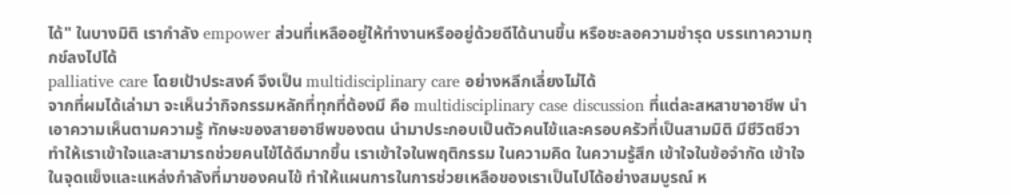ได้" ในบางมิติ เรากำลัง empower ส่วนที่เหลืออยู่ให้ทำงานหรืออยู่ด้วยดีได้นานขึ้น หรือชะลอความชำรุด บรรเทาความทุกข์ลงไปได้
palliative care โดยเป้าประสงค์ จึงเป็น multidisciplinary care อย่างหลีกเลี่ยงไม่ได้
จากที่ผมได้เล่ามา จะเห็นว่ากิจกรรมหลักที่ทุกที่ต้องมี คือ multidisciplinary case discussion ที่แต่ละสหสาขาอาชีพ นำเอาความเห็นตามความรู้ ทักษะของสายอาชีพของตน นำมาประกอบเป็นตัวคนไข้และครอบครัวที่เป็นสามมิติ มีชีวิตชีวา ทำให้เราเข้าใจและสามารถช่วยคนไข้ได้ดีมากขึ้น เราเข้าใจในพฤติกรรม ในความคิด ในความรู้สึก เข้าใจในข้อจำกัด เข้าใจในจุดแข็งและแหล่งกำลังที่มาของคนไข้ ทำให้แผนการในการช่วยเหลือของเราเป็นไปได้อย่างสมบูรณ์ ห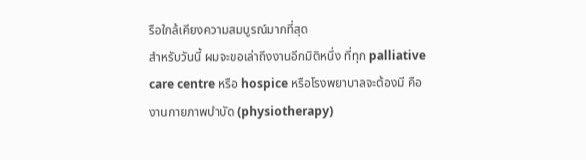รือใกล้เคียงความสมบูรณ์มากที่สุด
สำหรับวันนี้ ผมจะขอเล่าถึงงานอีกมิติหนึ่ง ที่ทุก palliative care centre หรือ hospice หรือโรงพยาบาลจะต้องมี คือ งานกายภาพบำบัด (physiotherapy)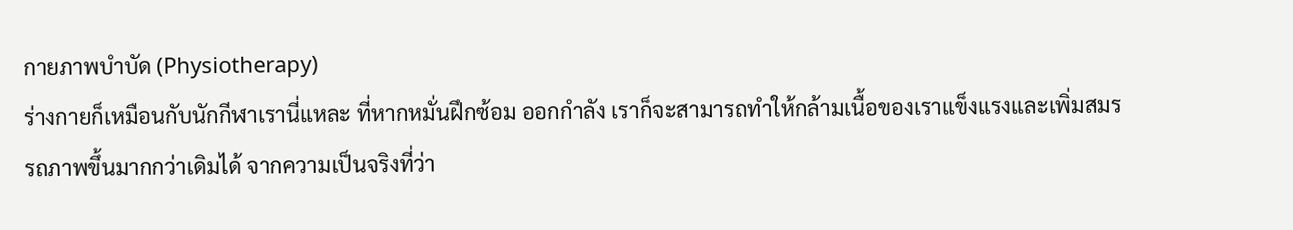กายภาพบำบัด (Physiotherapy)
ร่างกายก็เหมือนกับนักกีฬาเรานี่แหละ ที่หากหมั่นฝึกซ้อม ออกกำลัง เราก็จะสามารถทำให้กล้ามเนื้อของเราแข็งแรงและเพิ่มสมรรถภาพขึ้นมากกว่าเดิมได้ จากความเป็นจริงที่ว่า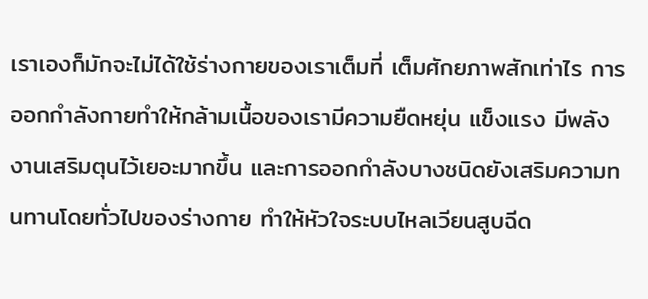เราเองก็มักจะไม่ได้ใช้ร่างกายของเราเต็มที่ เต็มศักยภาพสักเท่าไร การออกกำลังกายทำให้กล้ามเนื้อของเรามีความยืดหยุ่น แข็งแรง มีพลังงานเสริมตุนไว้เยอะมากขึ้น และการออกกำลังบางชนิดยังเสริมความทนทานโดยทั่วไปของร่างกาย ทำให้หัวใจระบบไหลเวียนสูบฉีด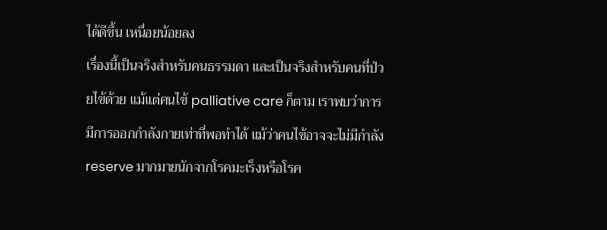ได้ดีขึ้น เหนื่อยน้อยลง
เรื่องนี้เป็นจริงสำหรับคนธรรมดา และเป็นจริงสำหรับคนที่ป่วยไข้ด้วย แม้แต่คนไข้ palliative care ก็ตาม เราพบว่าการมีการออกกำลังกายเท่าที่พอทำได้ แม้ว่าคนไข้อาจจะไม่มีกำลัง reserve มากมายนักจากโรคมะเร็งหรือโรค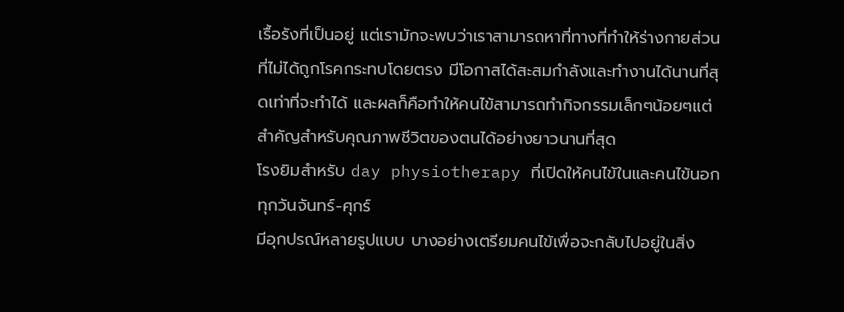เรื้อรังที่เป็นอยู่ แต่เรามักจะพบว่าเราสามารถหาที่ทางที่ทำให้ร่างกายส่วนที่ไม่ได้ถูกโรคกระทบโดยตรง มีโอกาสได้สะสมกำลังและทำงานได้นานที่สุดเท่าที่จะทำได้ และผลก็คือทำให้คนไข้สามารถทำกิจกรรมเล็กๆน้อยๆแต่สำคัญสำหรับคุณภาพชีวิตของตนได้อย่างยาวนานที่สุด
โรงยิมสำหรับ day physiotherapy ที่เปิดให้คนไข้ในและคนไข้นอกทุกวันจันทร์-ศุกร์
มีอุกปรณ์หลายรูปแบบ บางอย่างเตรียมคนไข้เพื่อจะกลับไปอยู่ในสิ่ง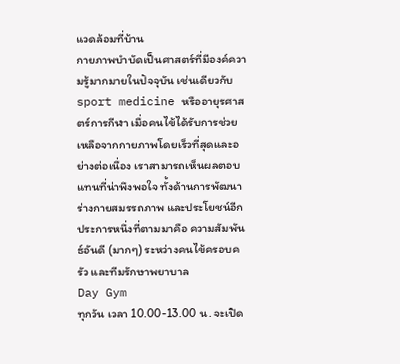แวดล้อมที่บ้าน
กายภาพบำบัดเป็นศาสตร์ที่มีองค์ความรู้มากมายในปัจจุบัน เช่นเดียวกับ sport medicine หรืออายุรศาสตร์การกีฬา เมื่อคนไข้ได้รับการช่วยเหลือจากกายภาพโดยเร็วที่สุดและอย่างต่อเนื่อง เราสามารถเห็นผลตอบแทนที่น่าพึงพอใจ ทั้งด้านการพัฒนาร่างกายสมรรถภาพ และประโยชน์อีกประการหนึ่งที่ตามมาคือ ความสัมพันธ์อันดี (มากๆ) ระหว่างคนไข้ครอบครัว และทีมรักษาพยาบาล
Day Gym
ทุกวัน เวลา 10.00-13.00 น. จะเปิด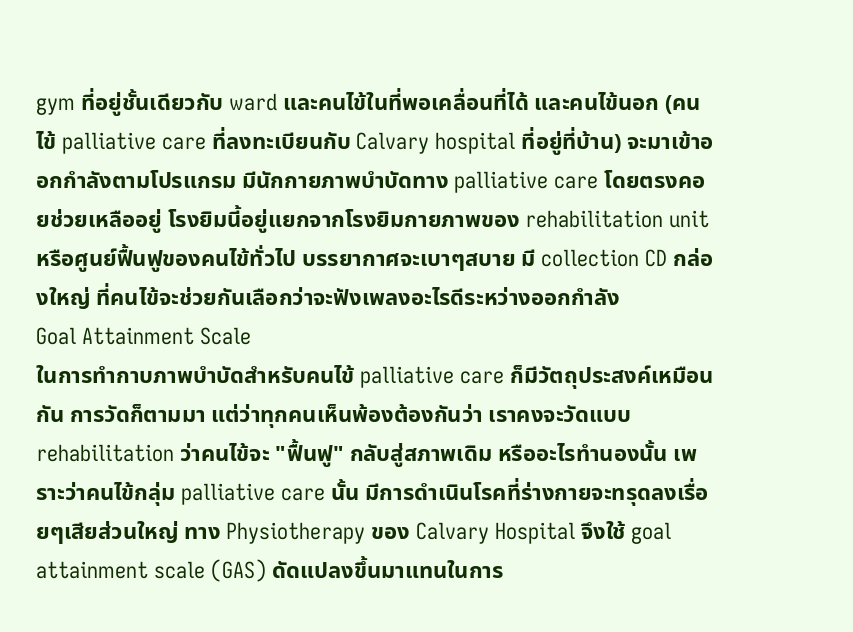gym ที่อยู่ชั้นเดียวกับ ward และคนไข้ในที่พอเคลื่อนที่ได้ และคนไข้นอก (คนไข้ palliative care ที่ลงทะเบียนกับ Calvary hospital ที่อยู่ที่บ้าน) จะมาเข้าออกกำลังตามโปรแกรม มีนักกายภาพบำบัดทาง palliative care โดยตรงคอยช่วยเหลืออยู่ โรงยิมนี้อยู่แยกจากโรงยิมกายภาพของ rehabilitation unit หรือศูนย์ฟื้นฟูของคนไข้ทั่วไป บรรยากาศจะเบาๆสบาย มี collection CD กล่องใหญ่ ที่คนไข้จะช่วยกันเลือกว่าจะฟังเพลงอะไรดีระหว่างออกกำลัง
Goal Attainment Scale
ในการทำกาบภาพบำบัดสำหรับคนไข้ palliative care ก็มีวัตถุประสงค์เหมือนกัน การวัดก็ตามมา แต่ว่าทุกคนเห็นพ้องต้องกันว่า เราคงจะวัดแบบ rehabilitation ว่าคนไข้จะ "ฟื้นฟู" กลับสู่สภาพเดิม หรืออะไรทำนองนั้น เพราะว่าคนไข้กลุ่ม palliative care นั้น มีการดำเนินโรคที่ร่างกายจะทรุดลงเรื่อยๆเสียส่วนใหญ่ ทาง Physiotherapy ของ Calvary Hospital จึงใช้ goal attainment scale (GAS) ดัดแปลงขึ้นมาแทนในการ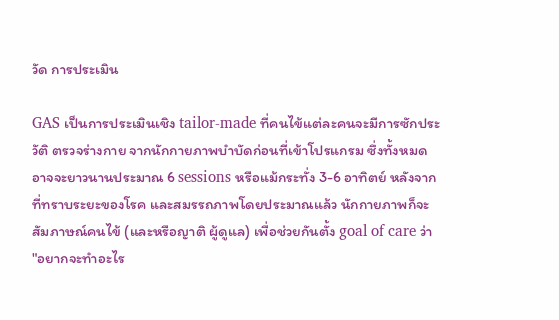วัด การประเมิน

GAS เป็นการประเมินเชิง tailor-made ที่คนไข้แต่ละคนจะมีการซักประวัติ ตรวจร่างกาย จากนักกายภาพบำบัดก่อนที่เข้าโปรแกรม ซึ่งทั้งหมดอาจจะยาวนานประมาณ 6 sessions หรือแม้กระทั่ง 3-6 อาทิตย์ หลังจากที่ทราบระยะของโรค และสมรรถภาพโดยประมาณแล้ว นักกายภาพก็จะสัมภาษณ์คนไข้ (และหรือญาติ ผู้ดูแล) เพื่อช่วยกันตั้ง goal of care ว่า "อยากจะทำอะไร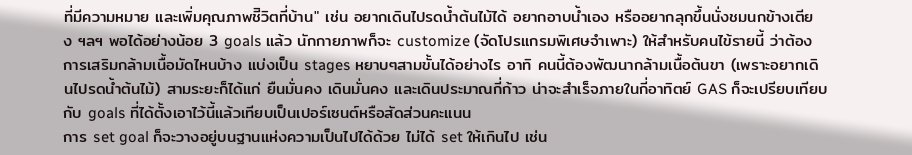ที่มีความหมาย และเพิ่มคุณภาพชีิวิตที่บ้าน" เช่น อยากเดินไปรดน้ำต้นไม้ได้ อยากอาบน้ำเอง หรืออยากลุกขึ้นนั่งชมนกข้างเตียง ฯลฯ พอได้อย่างน้อย 3 goals แล้ว นักกายภาพก็จะ customize (จัดโปรแกรมพิเศษจำเพาะ) ให้สำหรับคนไข้รายนี้ ว่าต้องการเสริมกล้ามเนื้อมัดไหนบ้าง แบ่งเป็น stages หยาบๆสามขั้นได้อย่างไร อาทิ คนนี้ต้องพัฒนากล้ามเนื้อต้นขา (เพราะอยากเดินไปรดน้ำต้นไม้) สามระยะก็ได้แก่ ยืนมั่นคง เดินมั่นคง และเดินประมาณกี่ก้าว น่าจะสำเร็จภายในกี่อาทิตย์ GAS ก็จะเปรียบเทียบกับ goals ที่ได้ตั้งเอาไว้นี้แล้วเทียบเป็นเปอร์เซนต์หรือสัดส่วนคะแนน
การ set goal ก็จะวางอยู่บนฐานแห่งความเป็นไปได้ด้วย ไม่ได้ set ให้เกินไป เช่น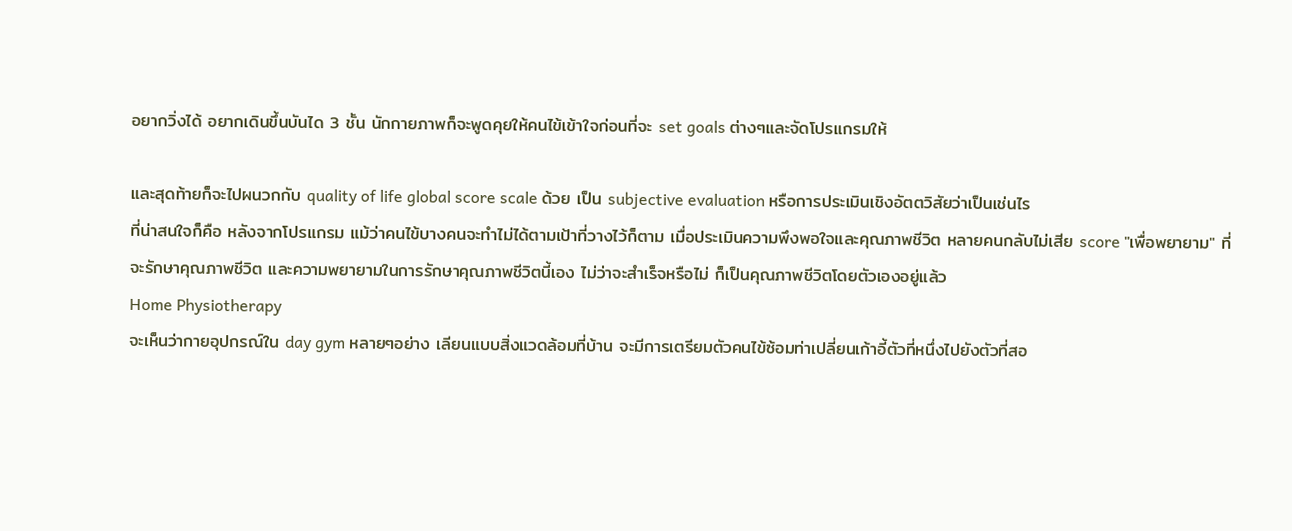อยากวิ่งได้ อยากเดินขึ้นบันได 3 ชั้น นักกายภาพก็จะพูดคุยให้คนไข้เข้าใจก่อนที่จะ set goals ต่างๆและจัดโปรแกรมให้

และสุดท้ายก็จะไปผนวกกับ quality of life global score scale ด้วย เป็น subjective evaluation หรือการประเมินเชิงอัตตวิสัยว่าเป็นเช่นไร
ที่น่าสนใจก็คือ หลังจากโปรแกรม แม้ว่าคนไข้บางคนจะทำไม่ได้ตามเป้าที่วางไว้ก็ตาม เมื่อประเมินความพึงพอใจและคุณภาพชีวิต หลายคนกลับไม่เสีย score "เพื่อพยายาม" ที่จะรักษาคุณภาพชีวิต และความพยายามในการรักษาคุณภาพชีวิตนี้เอง ไม่ว่าจะสำเร็จหรือไม่ ก็เป็นคุณภาพชีวิตโดยตัวเองอยู่แล้ว
Home Physiotherapy
จะเห็นว่ากายอุปกรณ์ใน day gym หลายๆอย่าง เลียนแบบสิ่งแวดล้อมที่บ้าน จะมีการเตรียมตัวคนไข้ซ้อมท่าเปลี่ยนเก้าอี้ตัวที่หนึ่งไปยังตัวที่สอ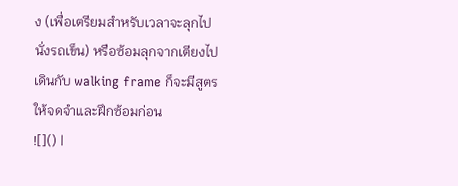ง (เพื่อเตรียมสำหรับเวลาจะลุกไปนั่งรถเข็น) หรือซ้อมลุกจากเตียงไปเดินกับ walking frame ก็จะมีสูตรให้จดจำและฝึกซ้อมก่อน
![]() |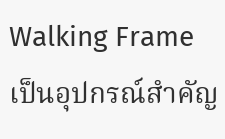Walking Frameเป็นอุปกรณ์สำคัญ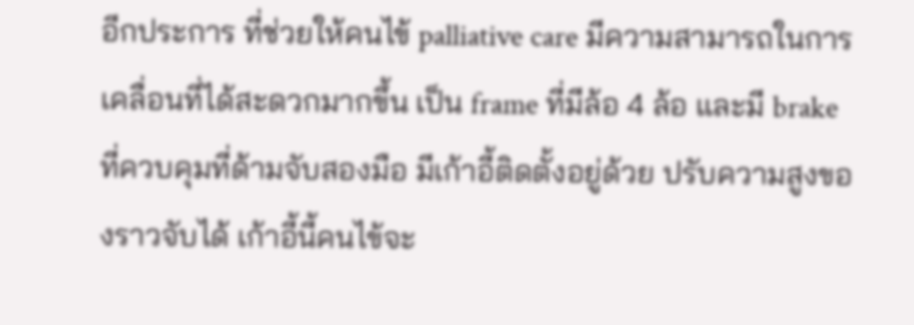อีกประการ ที่ช่วยให้คนไข้ palliative care มีความสามารถในการเคลื่อนที่ได้สะดวกมากขึ้น เป็น frame ที่มีล้อ 4 ล้อ และมี brake ที่ควบคุมที่ด้ามจับสองมือ มีเก้าอี้ติดตั้งอยู่ด้วย ปรับความสูงของราวจับได้ เก้าอี้นี้คนไข้จะ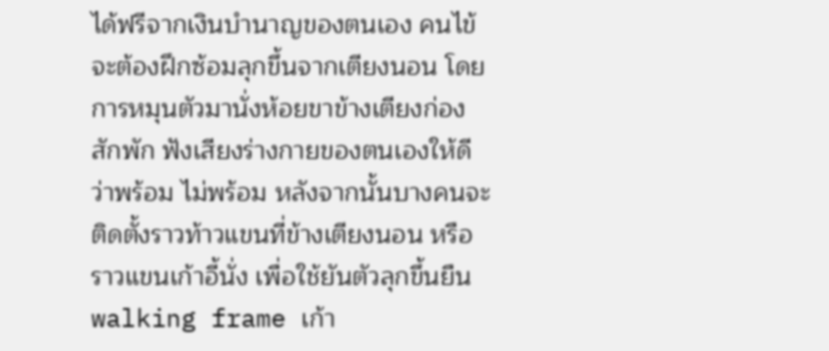ได้ฟรีจากเงินบำนาญของตนเอง คนไข้จะต้องฝึกซ้อมลุกขึ้นจากเตียงนอน โดยการหมุนตัวมานั่งห้อยขาข้างเตียงก่องสักพัก ฟังเสียงร่างกายของตนเองให้ดีว่าพร้อม ไม่พร้อม หลังจากนั้นบางคนจะติดตั้งราวท้าวแขนที่ข้างเตียงนอน หรือราวแขนเก้าอี้นั่ง เพื่อใช้ยันตัวลุกขึ้นยืน walking frame เก้า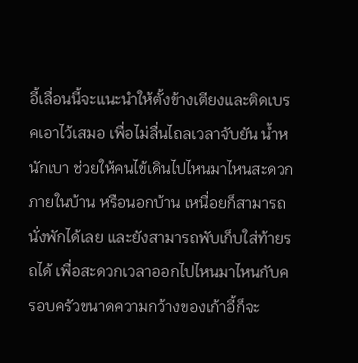อี้เลื่อนนี้จะแนะนำให้ตั้งข้างเตียงและติดเบรคเอาไว้เสมอ เพื่อไม่ลื่นไถลเวลาจับยัน น้ำหนักเบา ช่วยให้คนไข้เดินไปไหนมาไหนสะดวกภายในบ้าน หรือนอกบ้าน เหนื่อยก็สามารถนั่งพักได้เลย และยังสามารถพับเก็บใส่ท้ายรถได้ เพื่อสะดวกเวลาออกไปไหนมาไหนกับครอบครัวขนาดความกว้างของเก้าอี้ก็จะ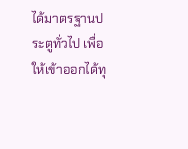ได้มาตรฐานประตูทั่วไป เพื่อให้เข้าออกได้ทุ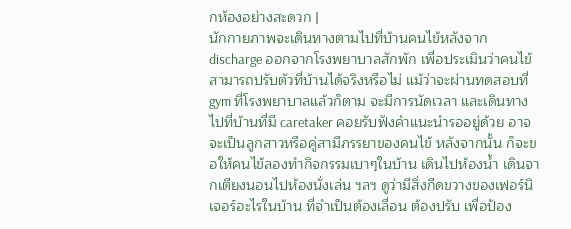กห้องอย่างสะดวก |
นักกายภาพจะเดินทางตามไปที่บ้านคนไข้หลังจาก discharge ออกจากโรงพยาบาลสักพัก เพื่อประเมินว่าคนไข้สามารถปรับตัวที่บ้านได้จริงหรือไม่ แม้ว่าจะผ่านทดสอบที่ gym ที่โรงพยาบาลแล้วก็ตาม จะมีการนัดเวลา และเดินทางไปที่บ้านที่มี caretaker คอยรับฟังคำแนะนำรออยู่ด้วย อาจจะเป็นลูกสาวหรือคู่สามีภรรยาของคนไข้ หลังจากนั้น ก็จะขอให้คนไข้ลองทำกิจกรรมเบาๆในบ้าน เดินไปห้องน้ำ เดินจากเตียงนอนไปห้องนั่งเล่น ฯลฯ ดูว่ามีสิ่งกีดขวางของเฟอร์นิเจอร์อะไรในบ้าน ที่จำเป็นต้องเลื่อน ต้องปรับ เพื่อป้อง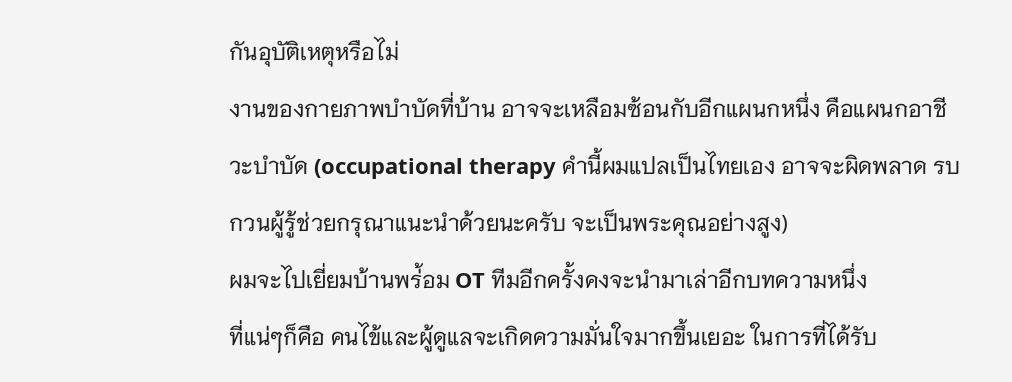กันอุบัติเหตุหรือไม่
งานของกายภาพบำบัดที่บ้าน อาจจะเหลือมซ้อนกับอีกแผนกหนึ่ง คือแผนกอาชีวะบำบัด (occupational therapy คำนี้ผมแปลเป็นไทยเอง อาจจะผิดพลาด รบกวนผู้รู้ช่วยกรุณาแนะนำด้วยนะครับ จะเป็นพระคุณอย่างสูง)
ผมจะไปเยี่ยมบ้านพร่้อม OT ทีมอีกครั้งคงจะนำมาเล่าอีกบทความหนึ่ง
ที่แน่ๆก็คือ คนไข้และผู้ดูแลจะเกิดความมั่นใจมากขึ้นเยอะ ในการที่ได้รับ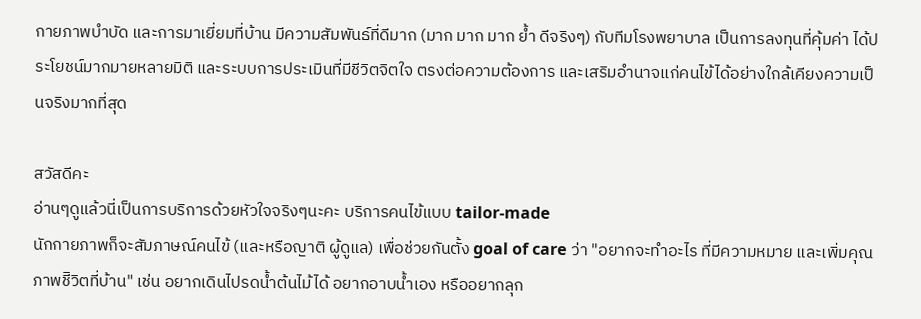กายภาพบำบัด และการมาเยี่ยมที่บ้าน มีความสัมพันธ์ที่ดีมาก (มาก มาก มาก ย้ำ ดีจริงๆ) กับทีมโรงพยาบาล เป็นการลงทุนที่คุ้มค่า ได้ประโยชน์มากมายหลายมิติ และระบบการประเมินที่มีชีวิตจิตใจ ตรงต่อความต้องการ และเสริมอำนาจแก่คนไข้ได้อย่างใกล้เคียงความเป็นจริงมากที่สุด

สวัสดีคะ
อ่านๆดูแล้วนี่เป็นการบริการด้วยหัวใจจริงๆนะคะ บริการคนไข้แบบ tailor-made
นักกายภาพก็จะสัมภาษณ์คนไข้ (และหรือญาติ ผู้ดูแล) เพื่อช่วยกันตั้ง goal of care ว่า "อยากจะทำอะไร ที่มีความหมาย และเพิ่มคุณภาพชีิวิตที่บ้าน" เช่น อยากเดินไปรดน้ำต้นไม้ได้ อยากอาบน้ำเอง หรืออยากลุก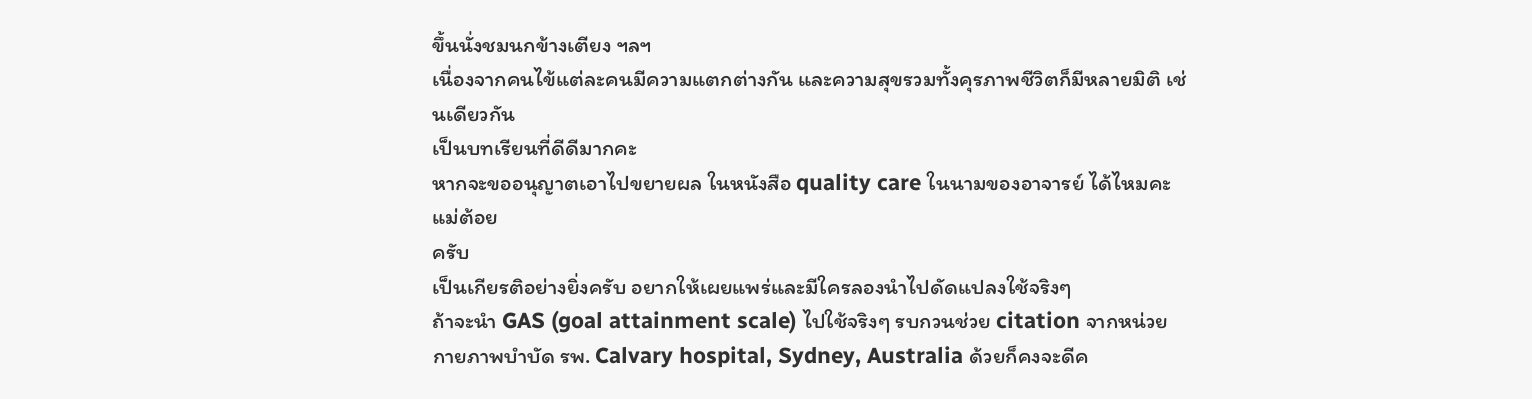ขึ้นนั่งชมนกข้างเตียง ฯลฯ
เนื่องจากคนไข้แต่ละคนมีความแตกต่างกัน และความสุขรวมทั้งคุรภาพชีวิตก็มีหลายมิติ เช่นเดียวกัน
เป็นบทเรียนที่ดีดีมากคะ
หากจะขออนุญาตเอาไปขยายผล ในหนังสือ quality care ในนามของอาจารย์ ได้ไหมคะ
แม่ต้อย
ครับ
เป็นเกียรติอย่างยิ่งครับ อยากให้เผยแพร่และมีใครลองนำไปดัดแปลงใช้จริงๆ
ถ้าจะนำ GAS (goal attainment scale) ไปใช้จริงๆ รบกวนช่วย citation จากหน่วยกายภาพบำบัด รพ. Calvary hospital, Sydney, Australia ด้วยก็คงจะดีค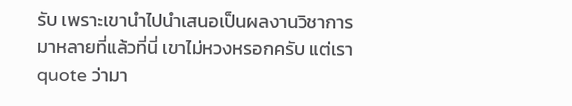รับ เพราะเขานำไปนำเสนอเป็นผลงานวิชาการมาหลายที่แล้วที่นี่ เขาไม่หวงหรอกครับ แต่เรา quote ว่ามา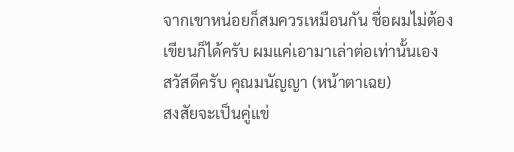จากเขาหน่อยก็สมควรเหมือนกัน ชื่อผมไม่ต้องเขียนก็ได้ครับ ผมแค่เอามาเล่าต่อเท่านั้นเอง
สวัสดีครับ คุณมนัญญา (หน้าตาเฉย)
สงสัยจะเป็นคู่แข่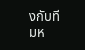งกับทีมห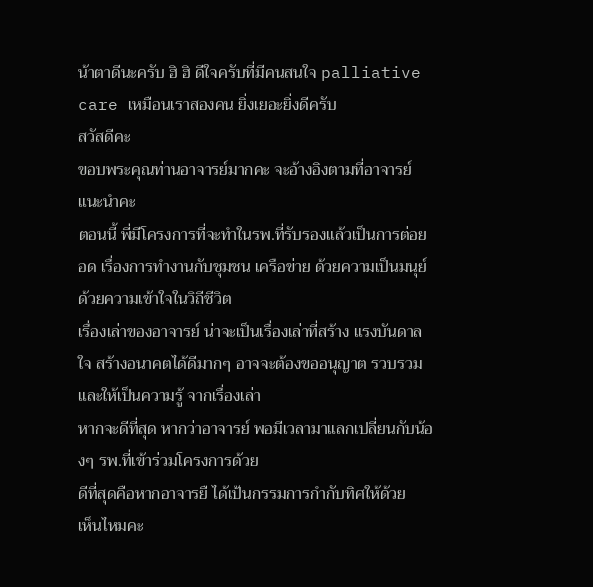น้าตาดีนะครับ ฮิ ฮิ ดีใจครับที่มีคนสนใจ palliative care เหมือนเราสองคน ยิ่งเยอะยิ่งดีครับ
สวัสดีคะ
ขอบพระคุณท่านอาจารย์มากคะ จะอ้างอิงตามที่อาจารย์แนะนำคะ
ตอนนี้ พี่มีโครงการที่จะทำในรพ.ที่รับรองแล้วเป็นการต่อยอด เรื่องการทำงานกับชุมชน เครือข่าย ด้วยความเป็นมนุย์ ด้วยความเข้าใจในวิถีชีวิต
เรื่องเล่าของอาจารย์ น่าจะเป็นเรื่องเล่าที่สร้าง แรงบันดาลใจ สร้างอนาคตได้ดีมากๆ อาจจะต้องขออนุญาต รวบรวมและให้เป็นความรู้ จากเรื่องเล่า
หากจะดีที่สุด หากว่าอาจารย์ พอมีเวลามาแลกเปลี่ยนกับน้องๆ รพ.ที่เข้าร่วมโครงการด้วย
ดีที่สุดคือหากอาจารยื ได้เป้นกรรมการกำกับทิศให้ด้วย
เห็นไหมคะ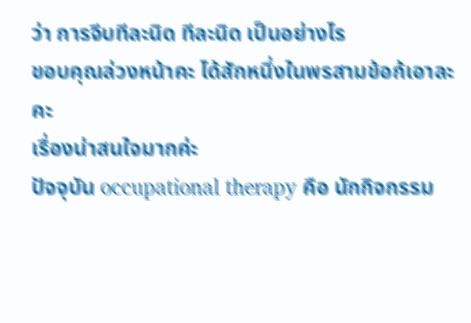ว่า การจีบทีละนิด ทีละนิด เป็นอย่างไร
ขอบคุณล่วงหน้าคะ ได้สักหนึ่งในพรสามข้อก้เอาละคะ
เรื่องน่าสนใจมากค่ะ
ปัจจุบัน occupational therapy คือ นักกิจกรรม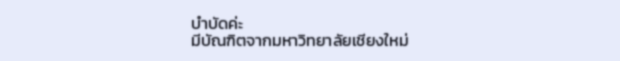บำบัดค่ะ
มีบัณฑิตจากมหาวิทยาลัยเชียงใหม่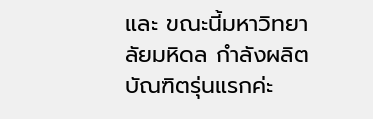และ ขณะนี้มหาวิทยาลัยมหิดล กำลังผลิตบัณฑิตรุ่นแรกค่ะ